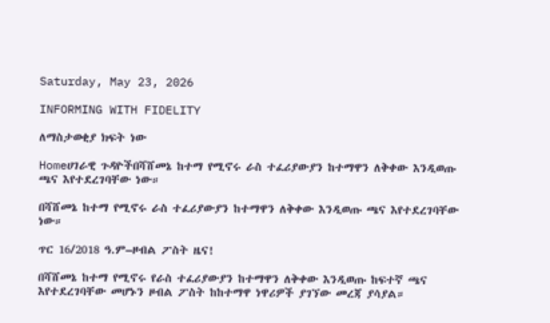Saturday, May 23, 2026

INFORMING WITH FIDELITY

ለማስታወቂያ ክፍት ነው

Homeሀገራዊ ጉዳዮችበሻሸመኔ ከተማ የሚኖሩ ራስ ተፈሪያውያን ከተማዋን ለቅቀው እንዲወጡ ጫና እየተደረገባቸው ነው።

በሻሸመኔ ከተማ የሚኖሩ ራስ ተፈሪያውያን ከተማዋን ለቅቀው እንዲወጡ ጫና እየተደረገባቸው ነው።

ጥር 16/2018 ዓ.ም–ዞብል ፖስት ዜና!

በሻሸመኔ ከተማ የሚኖሩ የራስ ተፈሪያውያን ከተማዋን ለቅቀው እንዲወጡ ከፍተኛ ጫና እየተደረገባቸው መሆኑን ዞብል ፖስት ከከተማዋ ነዋሪዎች ያገኘው መረጃ ያሳያል።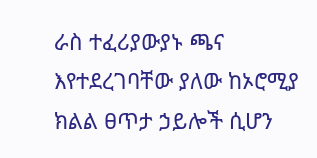ራስ ተፈሪያውያኑ ጫና እየተደረገባቸው ያለው ከኦሮሚያ ክልል ፀጥታ ኃይሎች ሲሆን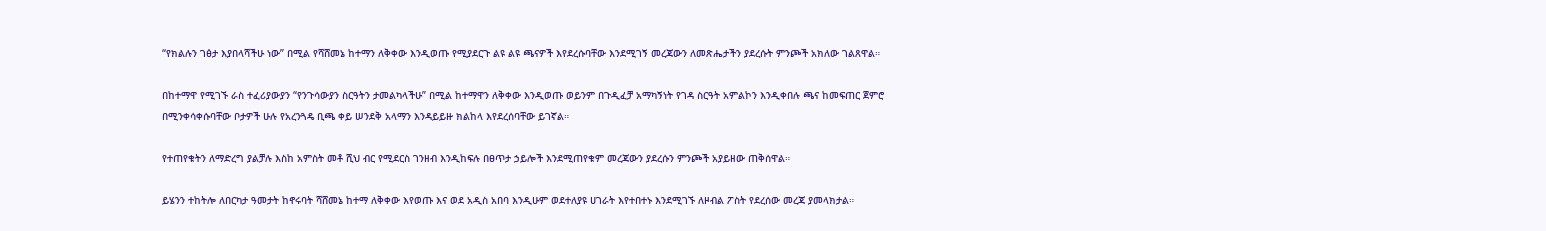“የክልሉን ገፅታ እያበላሻችሁ ነው” በሚል የሻሸመኔ ከተማን ለቅቀው እንዲወጡ የሚያደርጉ ልዩ ልዩ ጫናዎች እየደረሱባቸው እንደሚገኝ መረጃውን ለመጽሔታችን ያደረሱት ምንጮች አክለው ገልጸዋል።

በከተማዋ የሚገኙ ራስ ተፈሪያውያን “የንጉሳውያን ስርዓትን ታመልካላችሁ” በሚል ከተማዋን ለቅቀው እንዲወጡ ወይንም በጉዲፈቻ አማካኝነት የገዳ ስርዓት አምልኮን እንዲቀበሉ ጫና ከመፍጠር ጀምሮ በሚንቀሳቀሱባቸው ቦታዎች ሁሉ የአረንጓዴ ቢጫ ቀይ ሠንደቅ አላማን እንዳይይዙ ክልከላ እየደረሰባቸው ይገኛል።

የተጠየቁትን ለማድረግ ያልቻሉ እስከ አምስት መቶ ሺህ ብር የሚደርስ ገንዘብ እንዲከፍሉ በፀጥታ ኃይሎች እንደሚጠየቁም መረጃውን ያደረሱን ምንጮች አያይዘው ጠቅሰዋል።

ይሄንን ተከትሎ ለበርካታ ዓመታት ከኖሩባት ሻሸመኔ ከተማ ለቅቀው እየወጡ እና ወደ አዲስ አበባ እንዲሁም ወደተለያዩ ሀገራት እየተበተኑ እንደሚገኙ ለዞብል ፖስት የደረሰው መረጃ ያመላክታል።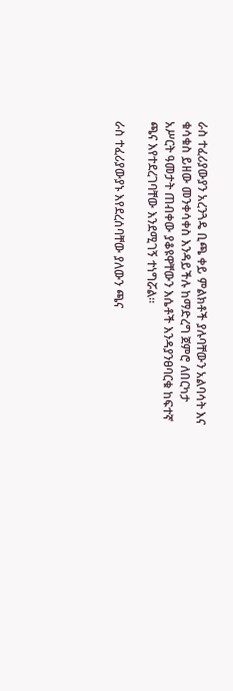ራስ ተፈሪያውያን አረንጓዴ ቢጫ ቀይ ምልክቶች ያሉባቸውን አልባሳት እና ቁሳቁስ ይዘው መንቀሳቀስ እንዳይችሉ ከማድረግ ጀምሮ ለበርካታ አሥርት ዓመታት ጠብቀው ያቆዩዋቸውን እሴቶች እንዳያንፀባርቁ ከፍተኛ ጫና እየተደረገባቸው እንደሚገኝ ተነግሯል።

ራስ ተፈሪያውያኑ እየደረሰባቸው ያለውን ጫና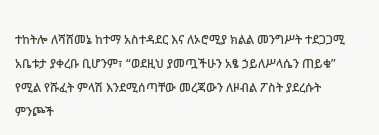ተከትሎ ለሻሸመኔ ከተማ አስተዳደር እና ለኦሮሚያ ክልል መንግሥት ተደጋጋሚ አቤቱታ ያቀረቡ ቢሆንም፣ “ወደዚህ ያመጧችሁን አፄ ኃይለሥላሴን ጠይቁ” የሚል የሹፈት ምላሽ እንደሚሰጣቸው መረጃውን ለዞብል ፖስት ያደረሱት ምንጮች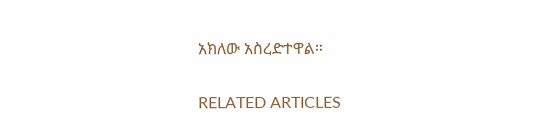አክለው አስረድተዋል።

RELATED ARTICLES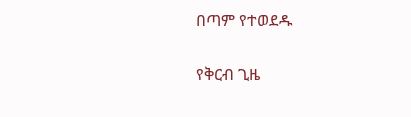በጣም የተወደዱ

የቅርብ ጊዜ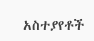አስተያየቶች